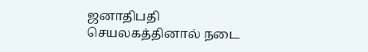ஜனாதிபதி செயலகத்தினால் நடை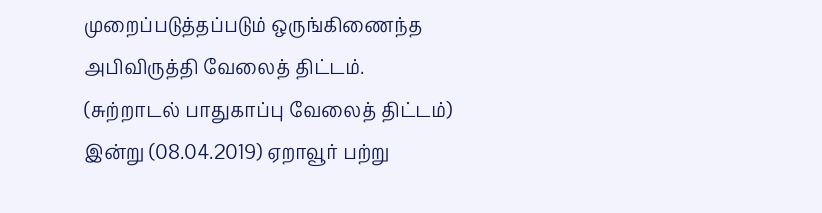முறைப்படுத்தப்படும் ஒருங்கிணைந்த அபிவிருத்தி வேலைத் திட்டம்.
(சுற்றாடல் பாதுகாப்பு வேலைத் திட்டம்)
இன்று (08.04.2019) ஏறாவூர் பற்று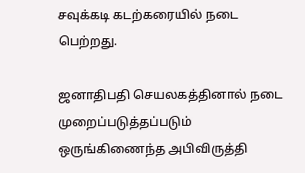சவுக்கடி கடற்கரையில் நடை பெற்றது.

ஜனாதிபதி செயலகத்தினால் நடை முறைப்படுத்தப்படும் ஒருங்கிணைந்த அபிவிருத்தி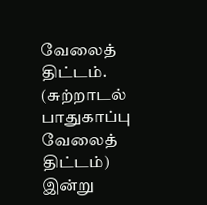வேலைத் திட்டம்.
(சுற்றாடல் பாதுகாப்பு வேலைத் திட்டம்)
இன்று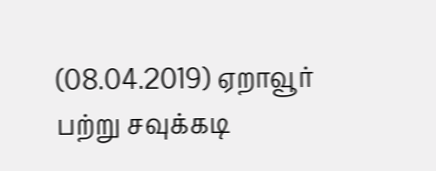(08.04.2019) ஏறாவூர் பற்று சவுக்கடி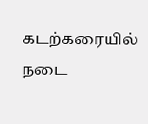கடற்கரையில் நடை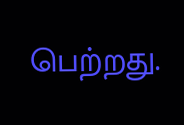பெற்றது.